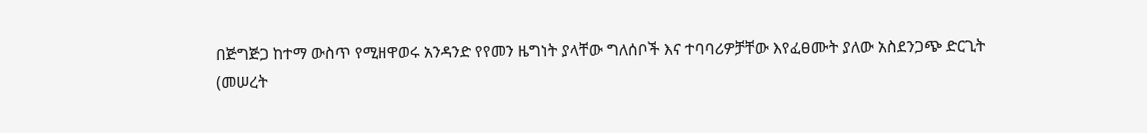በጅግጅጋ ከተማ ውስጥ የሚዘዋወሩ አንዳንድ የየመን ዜግነት ያላቸው ግለሰቦች እና ተባባሪዎቻቸው እየፈፀሙት ያለው አስደንጋጭ ድርጊት
(መሠረት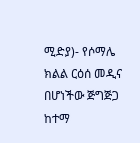ሚድያ)- የሶማሌ ክልል ርዕሰ መዲና በሆነችው ጅግጅጋ ከተማ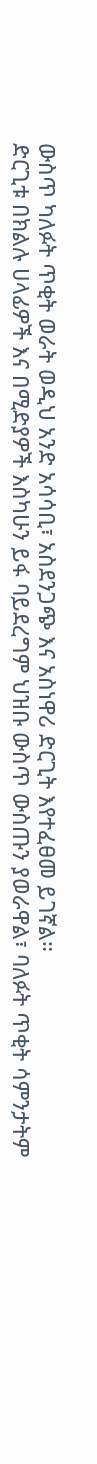ውስጥ ካለፉት ጥቂት ወራት ወዲህ አንድ አሳሳቢ፣ አስደንጋጭ እና አስነዋሪ ድርጊት እየተፈፀመ ይገኛል።
ድርጊቱ በክልሉ ሀላፊዎች እና በሚድያዎች እስካሁን ይፋ ባይደረግም ህዝቡ ውስጥ ውስጡን ያወራዋል፣ ባለፉት ጥቂት ሳምንታትም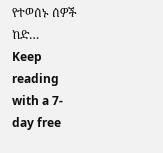የተወሰኑ ሰዎች ከድ…
Keep reading with a 7-day free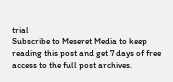trial
Subscribe to Meseret Media to keep reading this post and get 7 days of free access to the full post archives.